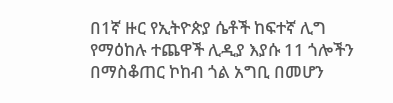በ1ኛ ዙር የኢትዮጵያ ሴቶች ከፍተኛ ሊግ የማዕከሉ ተጨዋች ሊዲያ እያሱ 11 ጎሎችን በማስቆጠር ኮከብ ጎል አግቢ በመሆን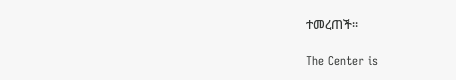ተመረጠች።

The Center is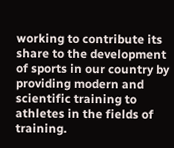working to contribute its share to the development of sports in our country by providing modern and scientific training to athletes in the fields of training.